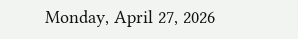Monday, April 27, 2026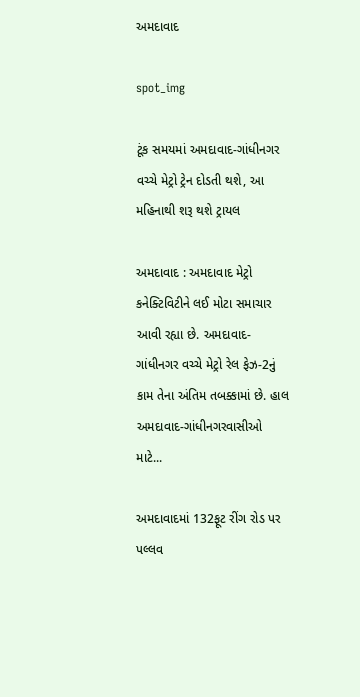અમદાવાદ

spot_img

ટૂંક સમયમાં અમદાવાદ-ગાંધીનગર વચ્ચે મેટ્રો ટ્રેન દોડતી થશે, આ મહિનાથી શરૂ થશે ટ્રાયલ

અમદાવાદ : અમદાવાદ મેટ્રો કનેક્ટિવિટીને લઈ મોટા સમાચાર આવી રહ્યા છે. અમદાવાદ-ગાંધીનગર વચ્ચે મેટ્રો રેલ ફેઝ-2નું કામ તેના અંતિમ તબક્કામાં છે. હાલ અમદાવાદ-ગાંધીનગરવાસીઓ માટે...

અમદાવાદમાં 132ફૂટ રીંગ રોડ પર પલ્લવ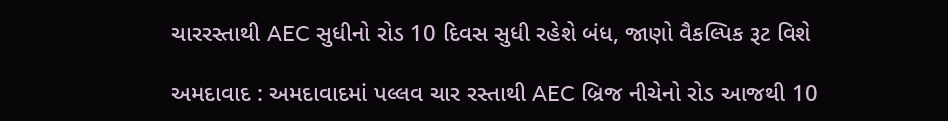ચારરસ્તાથી AEC સુધીનો રોડ 10 દિવસ સુધી રહેશે બંધ, જાણો વૈકલ્પિક રૂટ વિશે

અમદાવાદ : અમદાવાદમાં પલ્લવ ચાર રસ્તાથી AEC બ્રિજ નીચેનો રોડ આજથી 10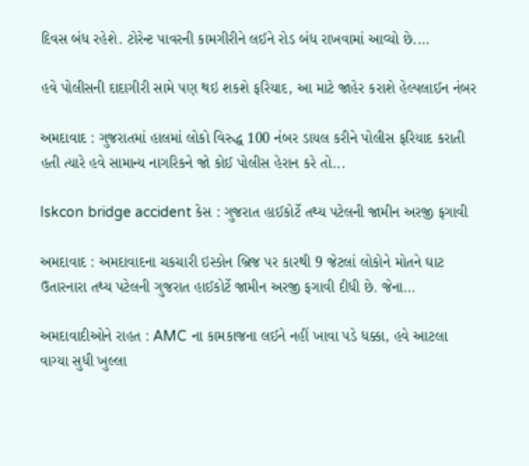દિવસ બંધ રહેશે. ટોરેન્ટ પાવરની કામગીરીને લઈને રોડ બંધ રાખવામાં આવ્યો છે....

હવે પોલીસની દાદાગીરી સામે પણ થઇ શકશે ફરિયાદ, આ માટે જાહેર કરાશે હેલ્પલાઈન નંબર

અમદાવાદ : ગુજરાતમાં હાલમાં લોકો વિરુદ્ધ 100 નંબર ડાયલ કરીને પોલીસ ફરિયાદ કરાતી હતી ત્યારે હવે સામાન્ય નાગરિકને જો કોઈ પોલીસ હેરાન કરે તો...

Iskcon bridge accident કેસ : ગુજરાત હાઈકોર્ટે તથ્ય પટેલની જામીન અરજી ફગાવી

અમદાવાદ : અમદાવાદના ચકચારી ઇસ્કોન બ્રિજ પર કારથી 9 જેટલાં લોકોને મોતને ઘાટ ઉતારનારા તથ્ય પટેલની ગુજરાત હાઈકોર્ટે જામીન અરજી ફગાવી દીધી છે. જેના...

અમદાવાદીઓને રાહત : AMC ના કામકાજના લઈને નહીં ખાવા પડે ધક્કા, હવે આટલા વાગ્યા સુધી ખુલ્લા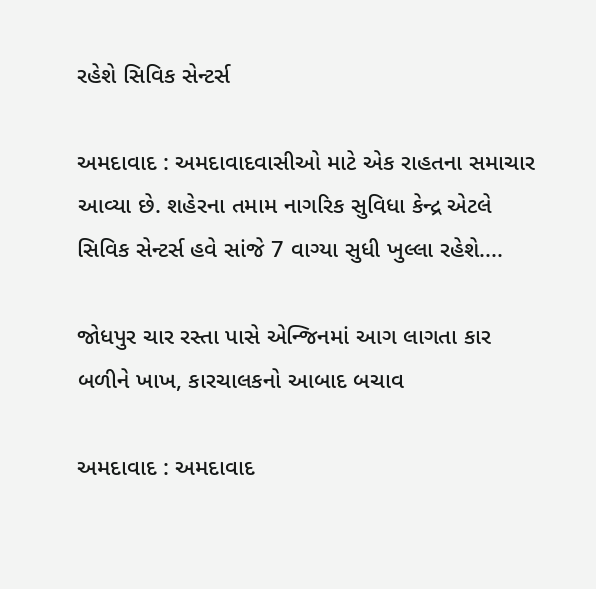રહેશે સિવિક સેન્ટર્સ

અમદાવાદ : અમદાવાદવાસીઓ માટે એક રાહતના સમાચાર આવ્યા છે. શહેરના તમામ નાગરિક સુવિધા કેન્દ્ર એટલે સિવિક સેન્ટર્સ હવે સાંજે 7 વાગ્યા સુધી ખુલ્લા રહેશે....

જોધપુર ચાર રસ્તા પાસે એન્જિનમાં આગ લાગતા કાર બળીને ખાખ, કારચાલકનો આબાદ બચાવ

અમદાવાદ : અમદાવાદ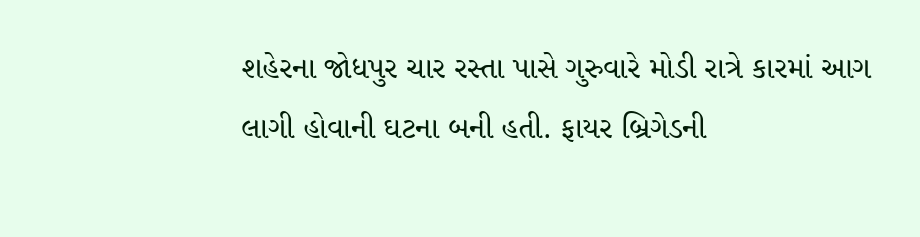શહેરના જોધપુર ચાર રસ્તા પાસે ગુરુવારે મોડી રાત્રે કારમાં આગ લાગી હોવાની ઘટના બની હતી. ફાયર બ્રિગેડની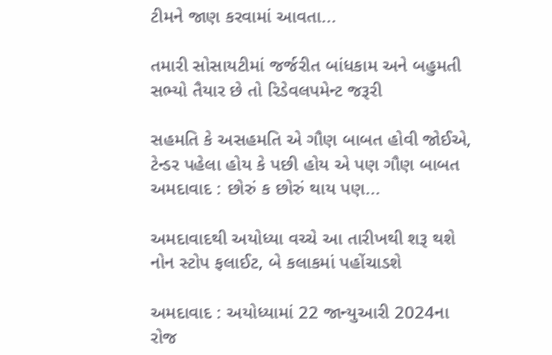ટીમને જાણ કરવામાં આવતા...

તમારી સોસાયટીમાં જર્જરીત બાંધકામ અને બહુમતી સભ્યો તૈયાર છે તો રિડેવલપમેન્ટ જરૂરી

સહમતિ કે અસહમતિ એ ગૌણ બાબત હોવી જોઈએ, ટેન્ડર પહેલા હોય કે પછી હોય એ પણ ગૌણ બાબત અમદાવાદ : છોરું ક છોરું થાય પણ...

અમદાવાદથી અયોધ્યા વચ્ચે આ તારીખથી શરૂ થશે નોન સ્ટોપ ફલાઈટ, બે કલાકમાં પહોંચાડશે

અમદાવાદ : અયોધ્યામાં 22 જાન્યુઆરી 2024ના રોજ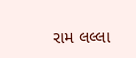રામ લલ્લા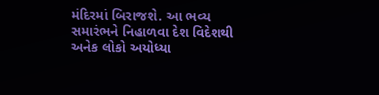મંદિરમાં બિરાજશે. આ ભવ્ય સમારંભને નિહાળવા દેશ વિદેશથી અનેક લોકો અયોધ્યા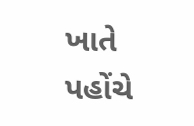ખાતે પહોંચે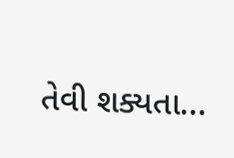તેવી શક્યતા...